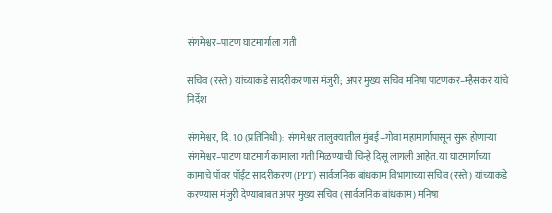संगमेश्वर–पाटण घाटमार्गाला गती

सचिव (रस्ते) यांच्याकडे सादरीकरणास मंजुरी; अपर मुख्य सचिव मनिषा पाटणकर–म्हैसकर यांचे निर्देश

संगमेश्वर, दि. 10 (प्रतिनिधी): संगमेश्वर तालुक्यातील मुंबई–गोवा महामार्गापासून सुरू होणाऱ्या संगमेश्वर–पाटण घाटमार्ग कामाला गती मिळण्याची चिन्हे दिसू लागली आहेत. या घाटमार्गाच्या कामाचे पॉवर पॉईंट सादरीकरण (PPT) सार्वजनिक बांधकाम विभागाच्या सचिव (रस्ते) यांच्याकडे करण्यास मंजुरी देण्याबाबत अपर मुख्य सचिव (सार्वजनिक बांधकाम) मनिषा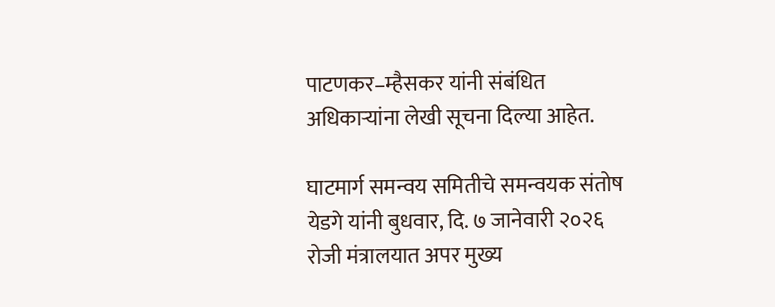पाटणकर–म्हैसकर यांनी संबंधित अधिकाऱ्यांना लेखी सूचना दिल्या आहेत.

घाटमार्ग समन्वय समितीचे समन्वयक संतोष येडगे यांनी बुधवार, दि. ७ जानेवारी २०२६ रोजी मंत्रालयात अपर मुख्य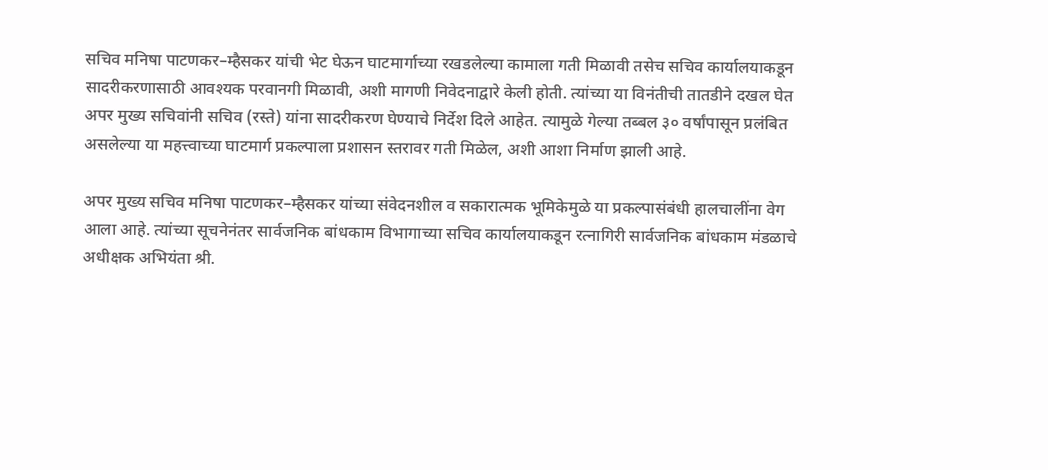सचिव मनिषा पाटणकर–म्हैसकर यांची भेट घेऊन घाटमार्गाच्या रखडलेल्या कामाला गती मिळावी तसेच सचिव कार्यालयाकडून सादरीकरणासाठी आवश्यक परवानगी मिळावी, अशी मागणी निवेदनाद्वारे केली होती. त्यांच्या या विनंतीची तातडीने दखल घेत अपर मुख्य सचिवांनी सचिव (रस्ते) यांना सादरीकरण घेण्याचे निर्देश दिले आहेत. त्यामुळे गेल्या तब्बल ३० वर्षांपासून प्रलंबित असलेल्या या महत्त्वाच्या घाटमार्ग प्रकल्पाला प्रशासन स्तरावर गती मिळेल, अशी आशा निर्माण झाली आहे.

अपर मुख्य सचिव मनिषा पाटणकर–म्हैसकर यांच्या संवेदनशील व सकारात्मक भूमिकेमुळे या प्रकल्पासंबंधी हालचालींना वेग आला आहे. त्यांच्या सूचनेनंतर सार्वजनिक बांधकाम विभागाच्या सचिव कार्यालयाकडून रत्नागिरी सार्वजनिक बांधकाम मंडळाचे अधीक्षक अभियंता श्री.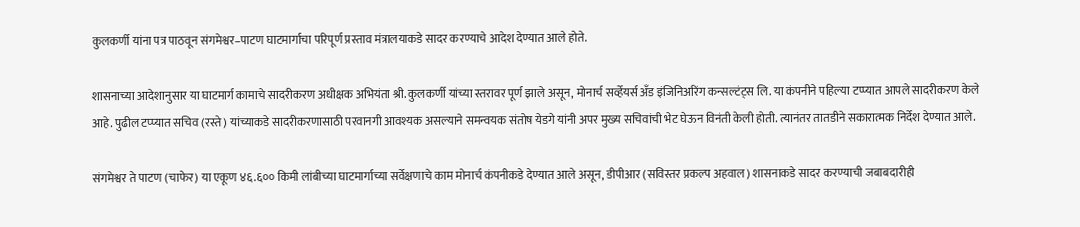कुलकर्णी यांना पत्र पाठवून संगमेश्वर–पाटण घाटमार्गाचा परिपूर्ण प्रस्ताव मंत्रालयाकडे सादर करण्याचे आदेश देण्यात आले होते.

शासनाच्या आदेशानुसार या घाटमार्ग कामाचे सादरीकरण अधीक्षक अभियंता श्री. कुलकर्णी यांच्या स्तरावर पूर्ण झाले असून, मोनार्च सर्व्हेयर्स अँड इंजिनिअरिंग कन्सल्टंट्स लि. या कंपनीने पहिल्या टप्प्यात आपले सादरीकरण केले आहे. पुढील टप्प्यात सचिव (रस्ते) यांच्याकडे सादरीकरणासाठी परवानगी आवश्यक असल्याने समन्वयक संतोष येडगे यांनी अपर मुख्य सचिवांची भेट घेऊन विनंती केली होती. त्यानंतर तातडीने सकारात्मक निर्देश देण्यात आले.

संगमेश्वर ते पाटण (चाफेर) या एकूण ४६.६०० किमी लांबीच्या घाटमार्गाच्या सर्वेक्षणाचे काम मोनार्च कंपनीकडे देण्यात आले असून, डीपीआर (सविस्तर प्रकल्प अहवाल) शासनाकडे सादर करण्याची जबाबदारीही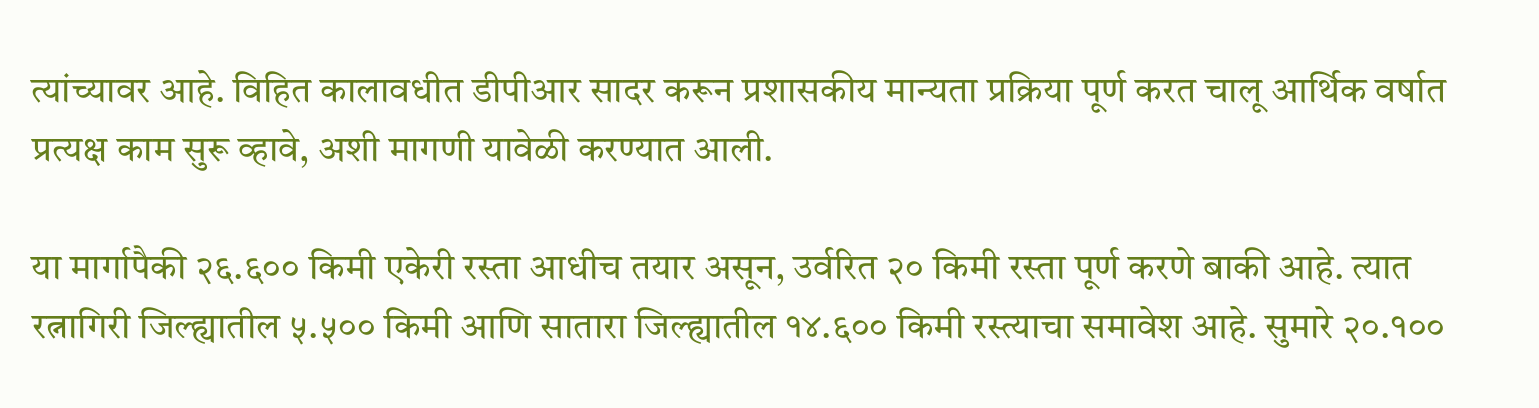त्यांच्यावर आहे. विहित कालावधीत डीपीआर सादर करून प्रशासकीय मान्यता प्रक्रिया पूर्ण करत चालू आर्थिक वर्षात प्रत्यक्ष काम सुरू व्हावे, अशी मागणी यावेळी करण्यात आली.

या मार्गापैकी २६.६०० किमी एकेरी रस्ता आधीच तयार असून, उर्वरित २० किमी रस्ता पूर्ण करणे बाकी आहे. त्यात रत्नागिरी जिल्ह्यातील ५.५०० किमी आणि सातारा जिल्ह्यातील १४.६०० किमी रस्त्याचा समावेश आहे. सुमारे २०.१००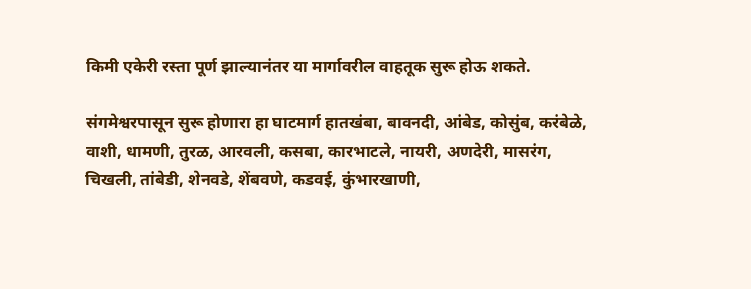किमी एकेरी रस्ता पूर्ण झाल्यानंतर या मार्गावरील वाहतूक सुरू होऊ शकते.

संगमेश्वरपासून सुरू होणारा हा घाटमार्ग हातखंबा, बावनदी, आंबेड, कोसुंब, करंबेळे, वाशी, धामणी, तुरळ, आरवली, कसबा, कारभाटले, नायरी, अणदेरी, मासरंग, चिखली, तांबेडी, शेनवडे, शेंबवणे, कडवई, कुंभारखाणी,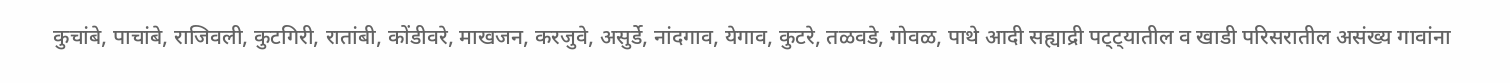कुचांबे, पाचांबे, राजिवली, कुटगिरी, रातांबी, कोंडीवरे, माखजन, करजुवे, असुर्डे, नांदगाव, येगाव, कुटरे, तळवडे, गोवळ, पाथे आदी सह्याद्री पट्ट्यातील व खाडी परिसरातील असंख्य गावांना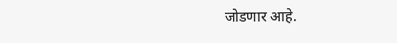जोडणार आहे.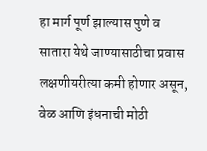हा मार्ग पूर्ण झाल्यास पुणे व सातारा येथे जाण्यासाठीचा प्रवास लक्षणीयरीत्या कमी होणार असून, वेळ आणि इंधनाची मोठी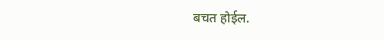बचत होईल.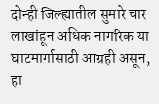दोन्ही जिल्ह्यातील सुमारे चार लाखांहून अधिक नागरिक या घाटमार्गासाठी आग्रही असून, हा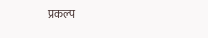प्रकल्प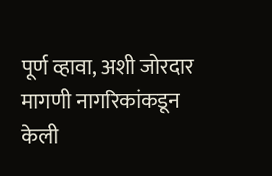पूर्ण व्हावा, अशी जोरदार मागणी नागरिकांकडून केली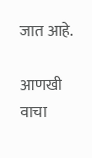जात आहे.

आणखी वाचा